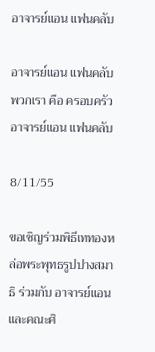อาจารย์แอน แฟนคลับ

อาจารย์แอน แฟนคลับ
พวกเรา คือ ครอบครัว อาจารย์แอน แฟนคลับ

8/11/55

ขอเชิญร่วมพิธีเททองหล่อพระพุทธรูปปางสมาธิ ร่วมกับ อาจารย์แอน และคณะศิ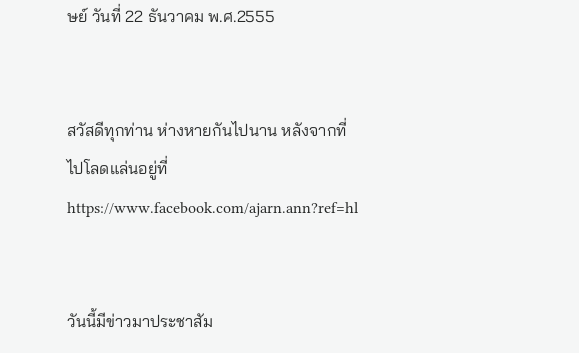ษย์ วันที่ 22 ธันวาคม พ.ศ.2555


สวัสดีทุกท่าน ห่างหายกันไปนาน หลังจากที่ไปโลดแล่นอยู่ที่ https://www.facebook.com/ajarn.ann?ref=hl


วันนี้มีข่าวมาประชาสัม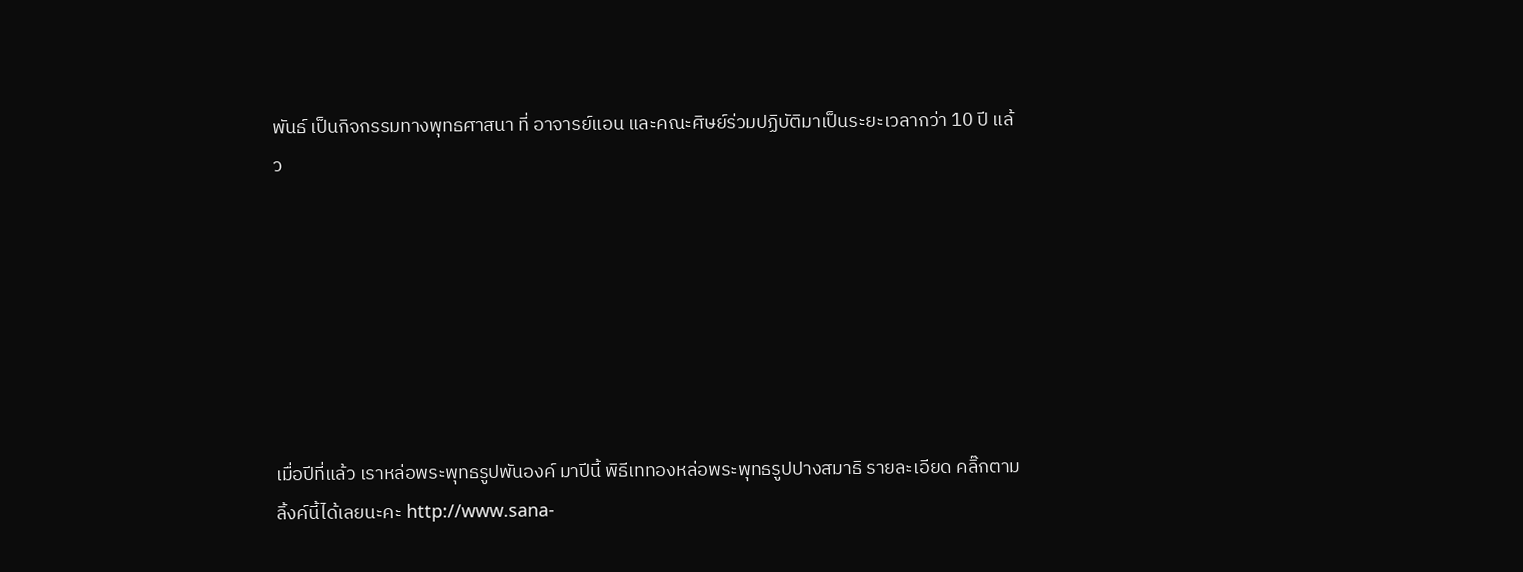พันธ์ เป็นกิจกรรมทางพุทธศาสนา ที่ อาจารย์แอน และคณะศิษย์ร่วมปฏิบัติมาเป็นระยะเวลากว่า 10 ปี แล้ว







เมื่อปีที่แล้ว เราหล่อพระพุทธรูปพันองค์ มาปีนี้ พิธีเททองหล่อพระพุทธรูปปางสมาธิ รายละเอียด คลิ๊กตามลิ้งค์นี้ได้เลยนะคะ http://www.sana-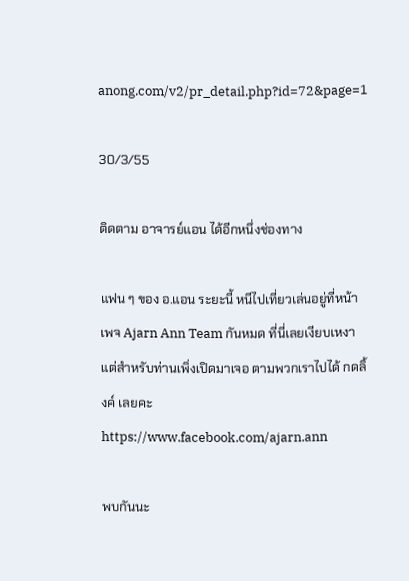anong.com/v2/pr_detail.php?id=72&page=1

30/3/55

ติดตาม อาจารย์แอน ได้อีกหนึ่งช่องทาง

แฟน ๆ ของ อ.แอน ระยะนี้ หนีไปเที่ยวเล่นอยู่ที่หน้าเพจ Ajarn Ann Team กันหมด ที่นี่เลยเงียบเหงา แต่สำหรับท่านเพิ่งเปิดมาเจอ ตามพวกเราไปได้ กดลิ้งค์ เลยคะ https://www.facebook.com/ajarn.ann

พบกันนะ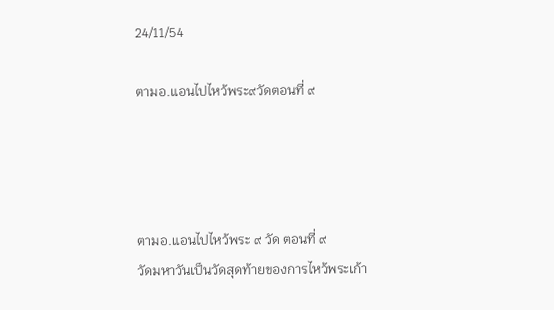24/11/54

ตามอ.แอนไปไหว้พระ๙วัดตอนที่ ๙




ตามอ.แอนไปไหว้พระ ๙ วัด ตอนที่ ๙
วัดมหาวันเป็นวัดสุดท้ายของการไหว้พระเก้า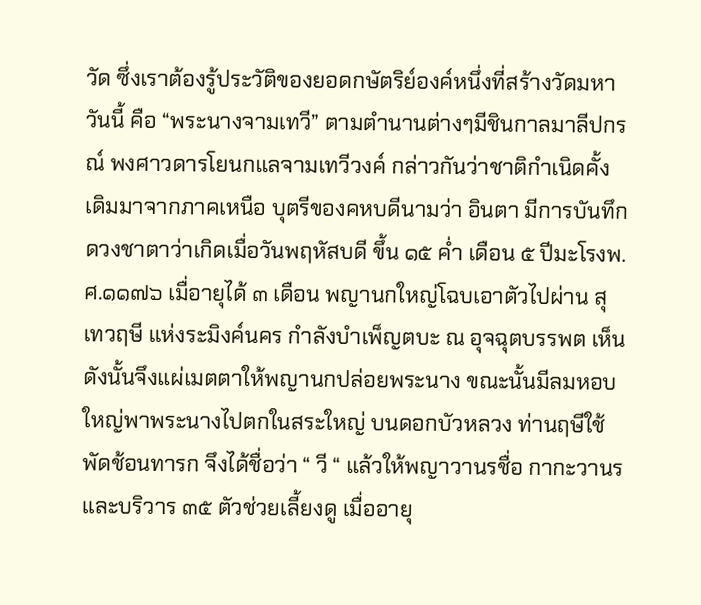วัด ซึ่งเราต้องรู้ประวัติของยอดกษัตริย์องค์หนึ่งที่สร้างวัดมหาวันนี้ คือ “พระนางจามเทวี” ตามตำนานต่างๆมีชินกาลมาลีปกรณ์ พงศาวดารโยนกแลจามเทวีวงค์ กล่าวกันว่าชาติกำเนิดคั้งเดิมมาจากภาคเหนือ บุตรีของคหบดีนามว่า อินตา มีการบันทึกดวงชาตาว่าเกิดเมื่อวันพฤหัสบดี ขึ้น ๑๕ ค่ำ เดือน ๕ ปีมะโรงพ.ศ.๑๑๗๖ เมื่อายุได้ ๓ เดือน พญานกใหญ่โฉบเอาตัวไปผ่าน สุเทวฤษี แห่งระมิงค์นคร กำลังบำเพ็ญตบะ ณ อุจฉุตบรรพต เห็นดังนั้นจึงแผ่เมตตาให้พญานกปล่อยพระนาง ขณะนั้นมีลมหอบใหญ่พาพระนางไปตกในสระใหญ่ บนดอกบัวหลวง ท่านฤษีใช้พัดช้อนทารก จึงได้ชื่อว่า “ วี “ แล้วให้พญาวานรชื่อ กากะวานร และบริวาร ๓๕ ตัวช่วยเลี้ยงดู เมื่ออายุ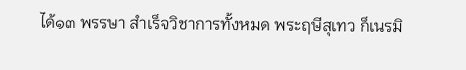ได้๑๓ พรรษา สำเร็จวิชาการทั้งหมด พระฤษีสุเทว ก็เนรมิ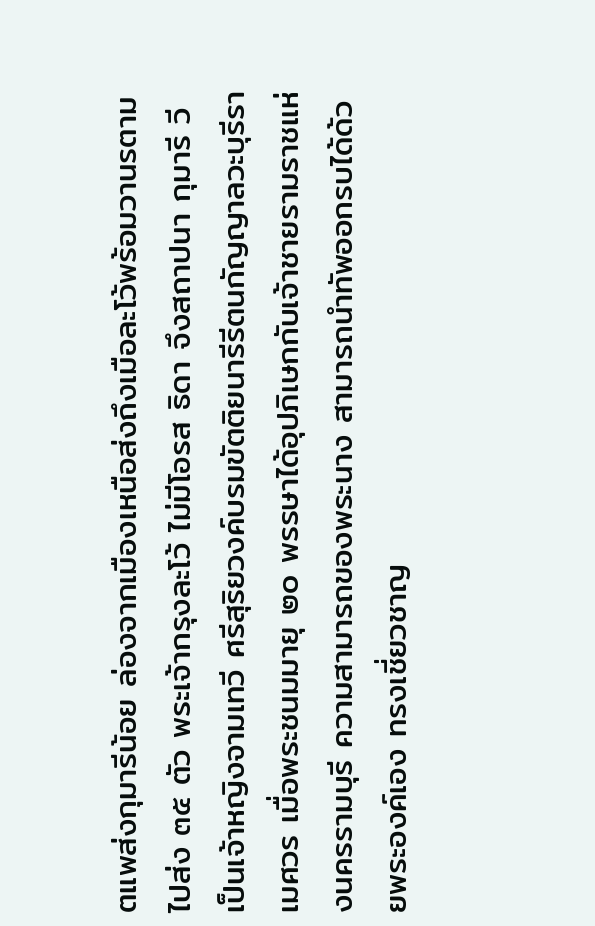ตแพส่งกุมารีน้อย ล่องจากเมืองเหนือส่งถึงเมือละโว้พร้อมวานรตามไปส่ง ๓๕ ตัว พระเจ้ากรุงละโว้ ไม่มีโอรส ธิดา จึงสถาปนา กุมารี วี เป็นเจ้าหญิงจามเทวี ศรีสุริยวงค์บรมขัตติยนารีรีตนกัญญาลวะบุรีราเมศวร เมื่อพระชนมมายุ ๒๐ พรรษาได้อุปภิเษกกับเจ้าชายรามราชแห่งนครรามบุรี ความสามารถของพระนาง สามารถนำทัพออกรบได้ด้วยพระองค์เอง ทรงเชี่ยวชาญ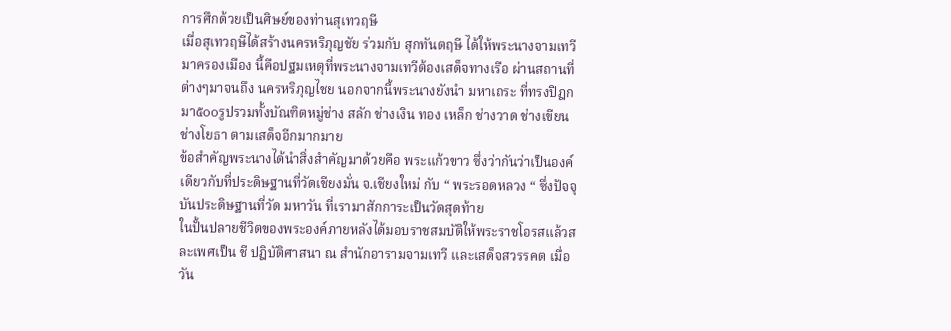การศึกด้วยเป็นศิษย์ของท่านสุเทวฤษี
เมื่อสุเทวฤษีได้สร้างนครหริภุญชัย ร่วมกับ สุกทันตฤษี ได้ให้พระนางจามเทวีมาครองเมือง นี้คือปฐมเหตุที่พระนางจามเทวีต้องเสด็จทางเรือ ผ่านสถานที่ต่างๆมาจนถึง นครหริภุญไชย นอกจากนี้พระนางยังนำ มหาเถระ ที่ทรงปิฎกมา๕๐๐รูปรวมทั้งบัณฑิตหมู่ช่าง สลัก ช่างเงิน ทอง เหล็ก ช่างวาด ช่างเขียน ช่างโยธา ตามเสด็จอีกมากมาย
ข้อสำคัญพระนางได้นำสิ่งสำคัญมาด้วยคือ พระแก้วขาว ซึ่งว่ากันว่าเป็นองค์เดียวกับที่ประดิษฐานที่วัดเชียงมั่น จ.เชียงใหม่ กับ “ พระรอดหลวง “ ซึ่งปัจจุบันประดิษฐานที่วัด มหาวัน ที่เรามาสักการะเป็นวัดสุดท้าย
ในปั้นปลายชีวิตของพระองค์ภายหลังได้มอบราชสมบัติให้พระราชโอรสแล้วสละเพศเป็น ชี ปฎิบัติศาสนา ณ สำนักอารามจามเทวี และเสด็จสวรรคต เมื่อวัน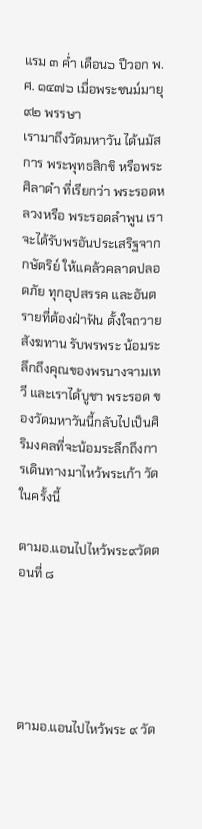แรม ๓ ค่ำ เดือน๖ ปีวอก พ.ศ. ๑๔๗๖ เมื่อพระชนม์มายุ ๙๒ พรรษา
เรามาถึงวัดมหาวัน ได้นมัสการ พระพุทธสิกขิ หรือพระศิลาดำ ที่เรียกว่า พระรอดหลวงหรือ พระรอดลำพูน เราจะได้รับพรอันประเสริฐจาก กษัตริย์ ให้แคล้วคลาดปลอดภัย ทุกอุปสรรค และอันตรายที่ต้องฝ่าฟัน ตั้งใจถวายสังฆทาน รับพรพระ น้อมระลึกถึงคุณของพรนางจามเทวี และเราได้บูชา พระรอด ของวัดมหาวันนี้กลับไปเป็นศิริมงคลที่จะน้อมระลึกถึงการเดินทางมาไหว้พระเก้า วัดในครั้งนี้

ตามอ.แอนไปไหว้พระ๙วัดตอนที่ ๘





ตามอ.แอนไปไหว้พระ ๙ วัด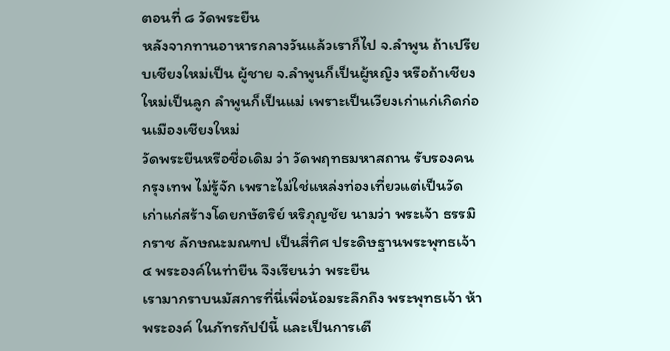ตอนที่ ๘ วัดพระยืน
หลังจากทานอาหารกลางวันแล้วเราก็ไป จ.ลำพูน ถ้าเปรียบเชียงใหม่เป็น ผู้ชาย จ.ลำพูนก็เป็นผู้หญิง หรือถ้าเชียงใหม่เป็นลูก ลำพูนก็เป็นแม่ เพราะเป็นเวียงเก่าแก่เกิดก่อนเมืองเชียงใหม่
วัดพระยืนหรือชื่อเดิม ว่า วัดพฤทธมหาสถาน รับรองคนกรุงเทพ ไม่รู้จัก เพราะไม่ใช่แหล่งท่องเที่ยวแต่เป็นวัดเก่าแก่สร้างโดยกษัตริย์ หริภุญชัย นามว่า พระเจ้า ธรรมิกราช ลักษณะมณฑป เป็นสี่ทิศ ประดิษฐานพระพุทธเจ้า ๔ พระองค์ในท่ายืน จึงเรียนว่า พระยืน
เรามากราบนมัสการที่นี่เพื่อน้อมระลึกถึง พระพุทธเจ้า ห้า พระองค์ ในภัทรกัปป์นี้ และเป็นการเตื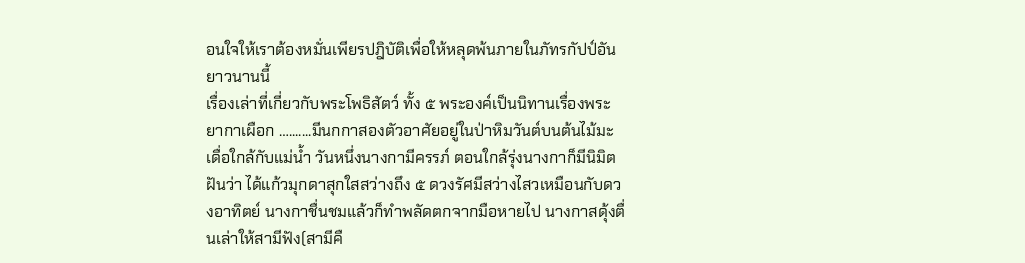อนใจให้เราต้องหมั่นเพียรปฎิบัติเพื่อให้หลุดพ้นภายในภัทรกัปป์อันยาวนานนี้
เรื่องเล่าที่เกี่ยวกับพระโพธิสัตว์ ทั้ง ๕ พระองค์เป็นนิทานเรื่องพระยากาเผือก ….......มีนกกาสองตัวอาศัยอยู่ในป่าหิมวันต์บนต้นไม้มะเดื่อใกล้กับแม่น้ำ วันหนึ่งนางกามีครรภ์ ตอนใกล้รุ่งนางกาก็มีนิมิตฝันว่า ได้แก้วมุกดาสุกใสสว่างถึง ๕ ดวงรัศมีสว่างไสวเหมือนกับดวงอาทิตย์ นางกาชื่นชมแล้วก็ทำพลัดตกจากมือหายไป นางกาสดุ้งตื่นเล่าให้สามีฟัง(สามีคื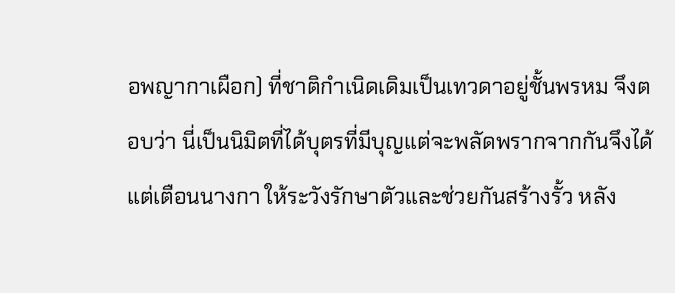อพญากาเผือก) ที่ชาติกำเนิดเดิมเป็นเทวดาอยู่ชั้นพรหม จึงตอบว่า นี่เป็นนิมิตที่ได้บุตรที่มีบุญแต่จะพลัดพรากจากกันจึงได้แต่เตือนนางกา ให้ระวังรักษาตัวและช่วยกันสร้างรั้ว หลัง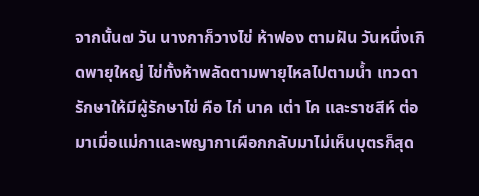จากนั้น๗ วัน นางกาก็วางไข่ ห้าฟอง ตามฝัน วันหนึ่งเกิดพายุใหญ่ ไข่ทั้งห้าพลัดตามพายุไหลไปตามน้ำ เทวดารักษาให้มีผู้รักษาไข่ คือ ไก่ นาค เต่า โค และราชสีห์ ต่อมาเมื่อแม่กาและพญากาเผือกกลับมาไม่เห็นบุตรก็สุด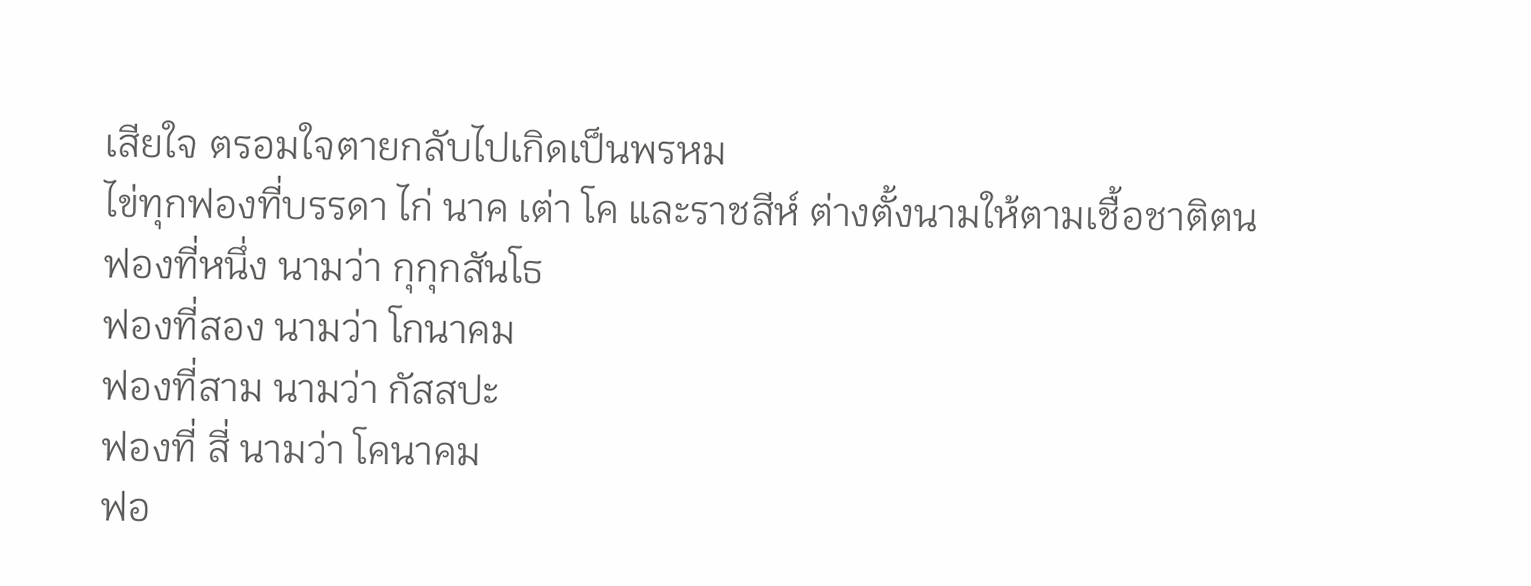เสียใจ ตรอมใจตายกลับไปเกิดเป็นพรหม
ไข่ทุกฟองที่บรรดา ไก่ นาค เต่า โค และราชสีห์ ต่างตั้งนามให้ตามเชื้อชาติตน
ฟองที่หนึ่ง นามว่า กุกุกสันโธ
ฟองที่สอง นามว่า โกนาคม
ฟองที่สาม นามว่า กัสสปะ
ฟองที่ สี่ นามว่า โคนาคม
ฟอ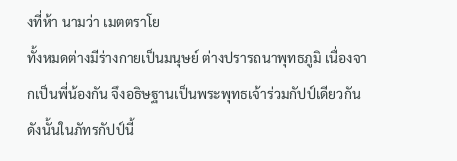งที่ห้า นามว่า เมตตราโย
ทั้งหมดต่างมีร่างกายเป็นมนุษย์ ต่างปรารถนาพุทธภูมิ เนื่องจากเป็นพี่น้องกัน จึงอธิษฐานเป็นพระพุทธเจ้าร่วมกัปป์เดียวกัน ดังนั้นในภัทรกัปป์นี้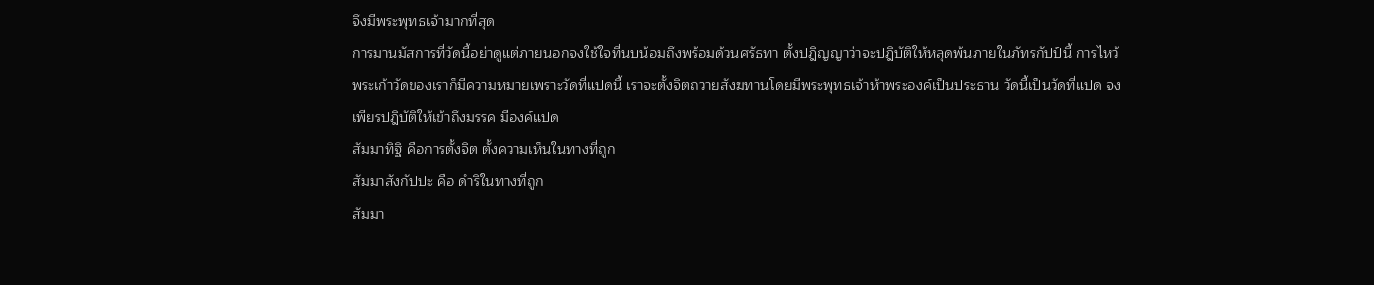จึงมีพระพุทธเจ้ามากที่สุด
การมานมัสการที่วัดนี้อย่าดูแต่ภายนอกจงใช้ใจที่นบน้อมถึงพร้อมด้วนศรัธทา ตั้งปฎิญญาว่าจะปฎิบัติให้หลุดพ้นภายในภัทรกัปป์นี้ การไหว้พระเก้าวัดของเราก็มีความหมายเพราะวัดที่แปดนี้ เราจะตั้งจิตถวายสังฆทานโดยมีพระพุทธเจ้าห้าพระองค์เป็นประธาน วัดนี้เป็นวัดที่แปด จงเพียรปฎิบัติให้เข้าถึงมรรค มีองค์แปด
สัมมาทิฐิ คือการตั้งจิต ตั้งความเห็นในทางที่ถูก
สัมมาสังกัปปะ คือ ดำริในทางที่ถูก
สัมมา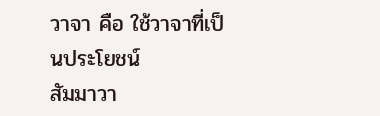วาจา คือ ใช้วาจาที่เป็นประโยชน์
สัมมาวา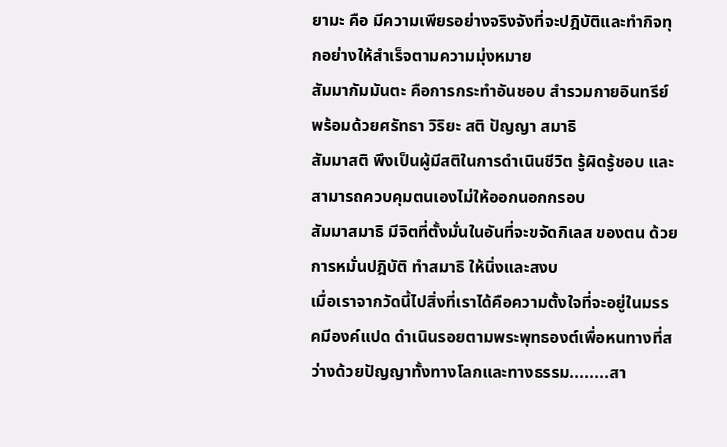ยามะ คือ มีความเพียรอย่างจริงจังที่จะปฎิบัติและทำกิจทุกอย่างให้สำเร็จตามความมุ่งหมาย
สัมมากัมมันตะ คือการกระทำอันชอบ สำรวมกายอินทรีย์ พร้อมด้วยศรัทธา วิริยะ สติ ปัญญา สมาธิ
สัมมาสติ พึงเป็นผู้มีสติในการดำเนินชีวิต รู้ผิดรู้ชอบ และ สามารถควบคุมตนเองไม่ให้ออกนอกกรอบ
สัมมาสมาธิ มีจิตที่ตั้งมั่นในอันที่จะขจัดกิเลส ของตน ด้วยการหมั่นปฎิบัติ ทำสมาธิ ให้นิ่งและสงบ
เมื่อเราจากวัดนี้ไปสิ่งที่เราได้คือความตั้งใจที่จะอยู่ในมรรคมีองค์แปด ดำเนินรอยตามพระพุทธองต์เพื่อหนทางที่สว่างด้วยปัญญาทั้งทางโลกและทางธรรม........สา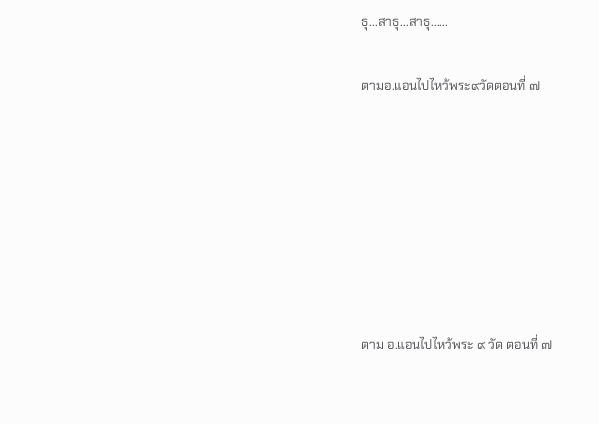ธุ...สาธุ...สาธุ......

ตามอ.แอนไปไหว้พระ๙วัดตอนที่ ๗







ตาม อ.แอนไปไหว้พระ ๙ วัด ตอนที่ ๗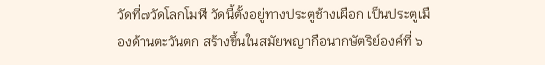วัดที่๗วัดโลกโมฬี วัดนี้ตั้งอยู่ทางประตูช้างเผือก เป็นประตูเมืองด้านตะวันตก สร้างขึ้นในสมัยพญากือนากษัตริย์องค์ที่ ๖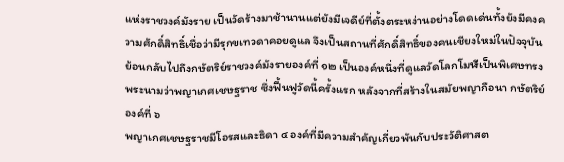แห่งราชวงค์มังราย เป็นวัดร้างมาช้านานแต่ยังมีเจดีย์ที่ตั้งตระหง่านอย่างโดดเด่นทั้งยังมีคงความศักดิ์สิทธิ์เชื่อว่ามีรุกขเทวดาคอยดูแล จึงเป็นสถานที่ศักดิ์สิทธิ์ของคนเชียงใหม่ในปัจจุบัน
ย้อนกลับไปถึงกษัตริย์ราชวงค์มังรายองค์ที่ ๑๒ เป็นองค์หนึ่งที่ดูแลวัดโลกโมฬีเป็นพิเศษทรงพระนามว่าพญาเกศเชษฐราช ซึ่งฟื้นฟูวัดนี้ครั้งแรก หลังจากที่สร้างในสมัยพญากือนา กษัตริย์องค์ที่ ๖
พญาเกศเชษฐราชมีโอรสและธิดา ๔ องค์ที่มีความสำคัญเกี่ยวพันกับประวัติศาสต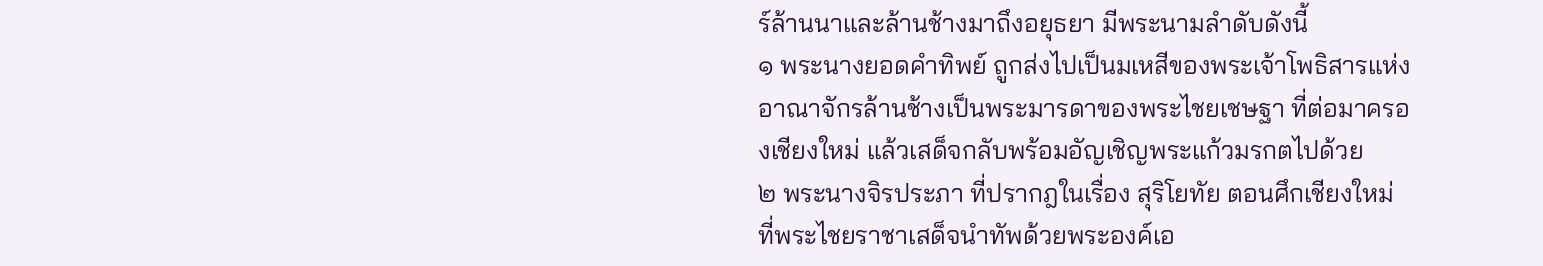ร์ล้านนาและล้านช้างมาถึงอยุธยา มีพระนามลำดับดังนี้
๑ พระนางยอดคำทิพย์ ถูกส่งไปเป็นมเหสีของพระเจ้าโพธิสารแห่งอาณาจักรล้านช้างเป็นพระมารดาของพระไชยเชษฐา ที่ต่อมาครองเชียงใหม่ แล้วเสด็จกลับพร้อมอัญเชิญพระแก้วมรกตไปด้วย
๒ พระนางจิรประภา ที่ปรากฎในเรื่อง สุริโยทัย ตอนศึกเชียงใหม่ ที่พระไชยราชาเสด็จนำทัพด้วยพระองค์เอ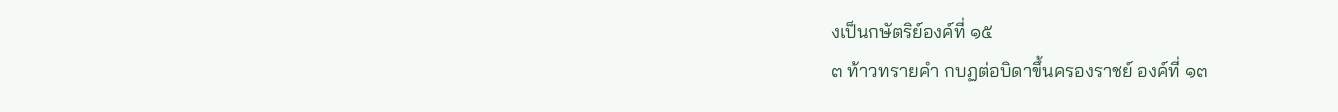งเป็นกษัตริย์องค์ที่ ๑๕
๓ ท้าวทรายคำ กบฏต่อบิดาขึ้นครองราชย์ องค์ที่ ๑๓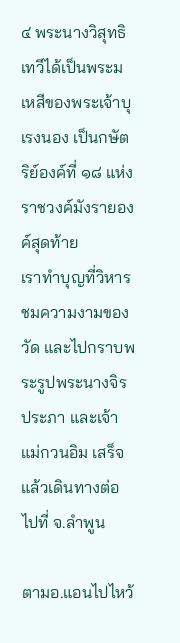๔ พระนางวิสุทธิเทวีได้เป็นพระมเหสีของพระเจ้าบุเรงนอง เป็นกษัตริย์องค์ที่ ๑๘ แห่งราชวงค์มังรายองค์สุดท้าย
เราทำบุญที่วิหาร ชมความงามของวัด และไปกราบพระรูปพระนางจิรประภา และเจ้าแม่กวนอิม เสร็จแล้วเดินทางต่อไปที่ จ.ลำพูน

ตามอ.แอนไปไหว้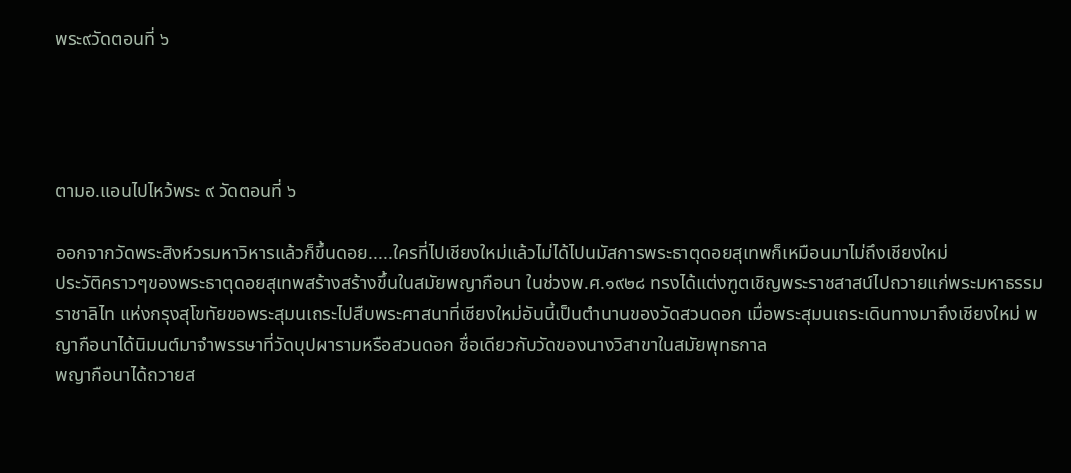พระ๙วัดตอนที่ ๖




ตามอ.แอนไปไหว้พระ ๙ วัดตอนที่ ๖

ออกจากวัดพระสิงห์วรมหาวิหารแล้วก็ขึ้นดอย.....ใครที่ไปเชียงใหม่แล้วไม่ได้ไปนมัสการพระธาตุดอยสุเทพก็เหมือนมาไม่ถึงเชียงใหม่
ประวัติคราวๆของพระธาตุดอยสุเทพสร้างสร้างขึ้นในสมัยพญากือนา ในช่วงพ.ศ.๑๙๒๘ ทรงได้แต่งฑูตเชิญพระราชสาสน์ไปถวายแก่พระมหาธรรมราชาลิไท แห่งกรุงสุโขทัยขอพระสุมนเถระไปสืบพระศาสนาที่เชียงใหม่อันนี้เป็นตำนานของวัดสวนดอก เมื่อพระสุมนเถระเดินทางมาถึงเชียงใหม่ พญากือนาได้นิมนต์มาจำพรรษาที่วัดบุปผารามหรือสวนดอก ชื่อเดียวกับวัดของนางวิสาขาในสมัยพุทธกาล
พญากือนาได้ถวายส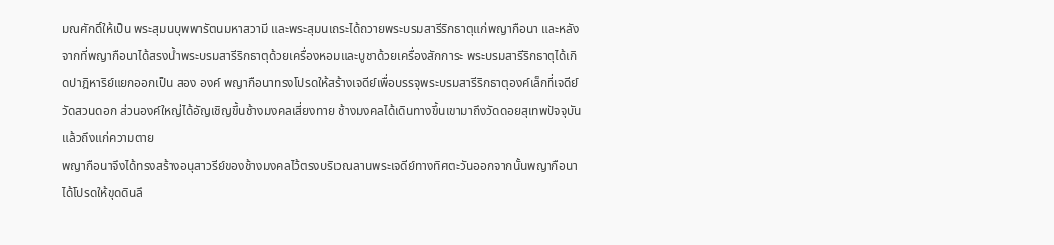มณศักดิ์ให้เป็น พระสุมนบุพพารัตนมหาสวามี และพระสุมนเถระได้ถวายพระบรมสารีริกธาตุแก่พญากือนา และหลังจากที่พญากือนาได้สรงน้ำพระบรมสารีริกธาตุด้วยเครื่องหอมและบูชาด้วยเครื่องสักการะ พระบรมสารีริกธาตุได้เกิดปาฎิหาริย์แยกออกเป็น สอง องค์ พญากือนาทรงโปรดให้สร้างเจดีย์เพื่อบรรจุพระบรมสารีริกธาตุองค์เล็กที่เจดีย์วัดสวนดอก ส่วนองค์ใหญ่ได้อัญเชิญขึ้นช้างมงคลเสี่ยงทาย ช้างมงคลได้เดินทางขึ้นเขามาถึงวัดดอยสุเทพปัจจุบันแล้วถึงแก่ความตาย
พญากือนาจึงได้ทรงสร้างอนุสาวรีย์ของช้างมงคลไว้ตรงบริเวณลานพระเจดีย์ทางทิศตะวันออกจากนั้นพญากือนาได้โปรดให้ขุดดินลึ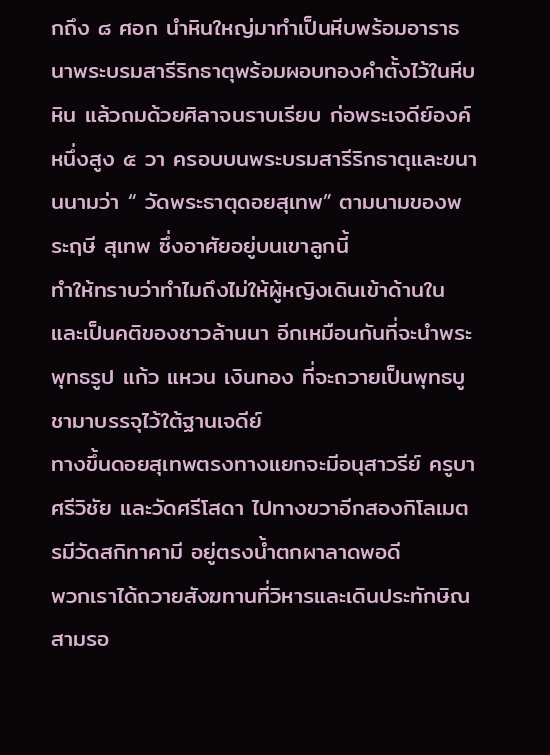กถึง ๘ ศอก นำหินใหญ่มาทำเป็นหีบพร้อมอาราธนาพระบรมสารีริกธาตุพร้อมผอบทองคำตั้งไว้ในหีบหิน แล้วถมด้วยศิลาจนราบเรียบ ก่อพระเจดีย์องค์หนึ่งสูง ๕ วา ครอบบนพระบรมสารีริกธาตุและขนานนามว่า “ วัดพระธาตุดอยสุเทพ” ตามนามของพระฤษี สุเทพ ซึ่งอาศัยอยู่บนเขาลูกนี้
ทำให้ทราบว่าทำไมถึงไม่ให้ผู้หญิงเดินเข้าด้านใน และเป็นคติของชาวล้านนา อีกเหมือนกันที่จะนำพระพุทธรูป แก้ว แหวน เงินทอง ที่จะถวายเป็นพุทธบูชามาบรรจุไว้ใต้ฐานเจดีย์
ทางขึ้นดอยสุเทพตรงทางแยกจะมีอนุสาวรีย์ ครูบาศรีวิชัย และวัดศรีโสดา ไปทางขวาอีกสองกิโลเมตรมีวัดสกิทาคามี อยู่ตรงน้ำตกผาลาดพอดี
พวกเราได้ถวายสังฆทานที่วิหารและเดินประทักษิณ สามรอ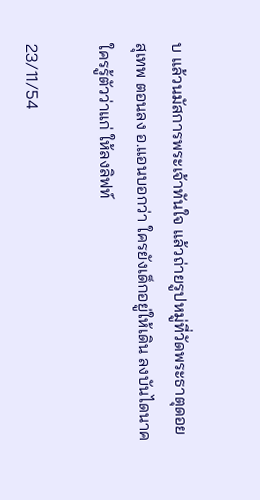บ แล้วนมัสการพระเจ้าทันใจ แล้วถ่ายรูปหมู่ที่วัดพระธาตุดอยสุเทพ ตอนลง อ.แอนบอกว่า ใครยังเด็กอยู่ให้เดิน ลงบันไดนาค ใครรู้ตัวว่าแก่ ให้ลงลิฟท์

23/11/54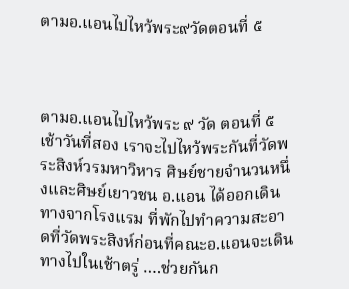ตามอ.แอนไปไหว้พระ๙วัดตอนที่ ๕



ตามอ.แอนไปไหว้พระ ๙ วัด ตอนที่ ๕
เช้าวันที่สอง เราจะไปไหว้พระกันที่วัดพระสิงห์วรมหาวิหาร ศิษย์ชายจำนวนหนึ่งและศิษย์เยาวชน อ.แอน ได้ออกเดินทางจากโรงแรม ที่พักไปทำความสะอาดที่วัดพระสิงห์ก่อนที่คณะอ.แอนจะเดินทางไปในเช้าตรู่ ….ช่วยกันก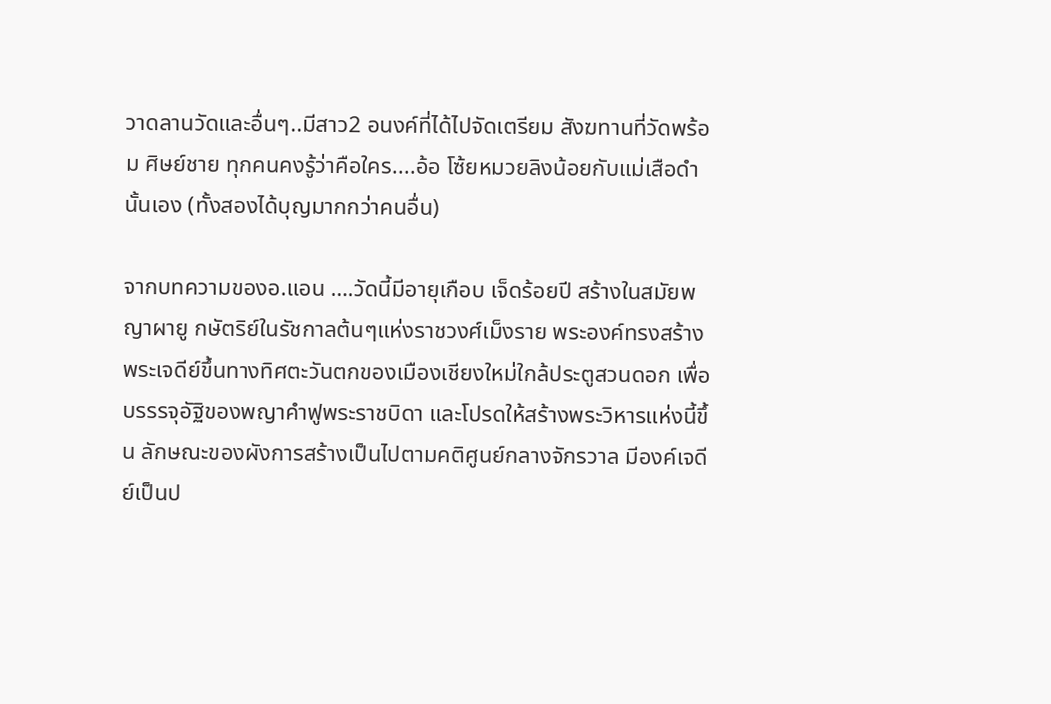วาดลานวัดและอื่นๆ..มีสาว2 อนงค์ที่ได้ไปจัดเตรียม สังฆทานที่วัดพร้อม ศิษย์ชาย ทุกคนคงรู้ว่าคือใคร....อ้อ โซ้ยหมวยลิงน้อยกับแม่เสือดำ นั้นเอง (ทั้งสองได้บุญมากกว่าคนอื่น)

จากบทความของอ.แอน ….วัดนี้มีอายุเกือบ เจ็ดร้อยปี สร้างในสมัยพญาผายู กษัตริย์ในรัชกาลต้นๆแห่งราชวงศ์เม็งราย พระองค์ทรงสร้างพระเจดีย์ขึ้นทางทิศตะวันตกของเมืองเชียงใหม่ใกล้ประตูสวนดอก เพื่อบรรรจุอัฐิของพญาคำฟูพระราชบิดา และโปรดให้สร้างพระวิหารแห่งนี้ขึ้น ลักษณะของผังการสร้างเป็นไปตามคติศูนย์กลางจักรวาล มีองค์เจดีย์เป็นป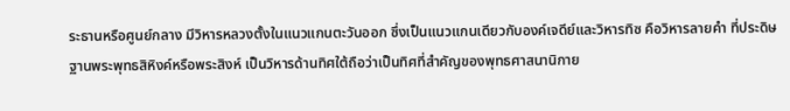ระธานหรือศูนย์กลาง มีวิหารหลวงตั้งในแนวแกนตะวันออก ซึ่งเป็นแนวแกนเดียวกับองค์เจดีย์และวิหารทิซ คือวิหารลายคำ ที่ประดิษฐานพระพุทธสิหิงค์หรือพระสิงห์ เป็นวิหารด้านทิศใต้ถือว่าเป็นทิศที่สำคัญของพุทธศาสนานิกาย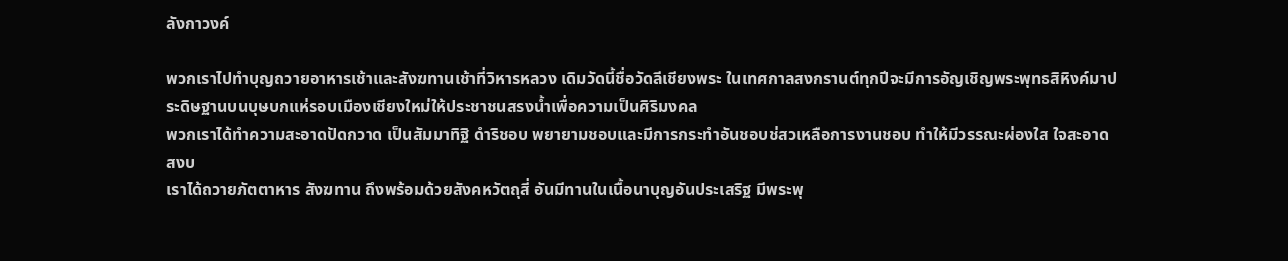ลังกาวงค์

พวกเราไปทำบุญถวายอาหารเช้าและสังฆทานเช้าที่วิหารหลวง เดิมวัดนี้ชื่อวัดลีเชียงพระ ในเทศกาลสงกรานต์ทุกปีจะมีการอัญเชิญพระพุทธสิหิงค์มาประดิษฐานบนบุษบกแห่รอบเมืองเชียงใหม่ให้ประชาชนสรงน้ำเพื่อความเป็นศิริมงคล
พวกเราได้ทำความสะอาดปัดกวาด เป็นสัมมาทิฐิ ดำริชอบ พยายามชอบและมีการกระทำอันชอบช่สวเหลือการงานชอบ ทำให้มีวรรณะผ่องใส ใจสะอาด สงบ
เราได้ถวายภัตตาหาร สังฆทาน ถึงพร้อมด้วยสังคหวัตถุสี่ อันมีทานในเนื้อนาบุญอันประเสริฐ มีพระพุ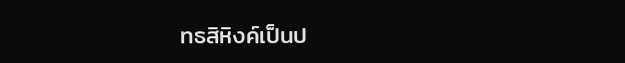ทธสิหิงค์เป็นป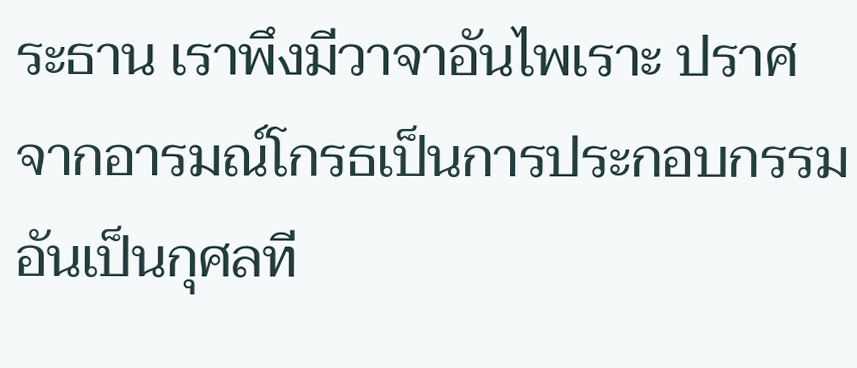ระธาน เราพึงมีวาจาอันไพเราะ ปราศจากอารมณ์โกรธเป็นการประกอบกรรมอันเป็นกุศลที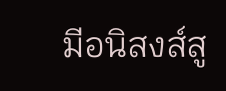มีอนิสงส์สู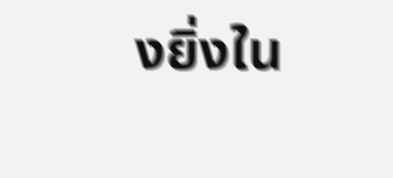งยิ่งใน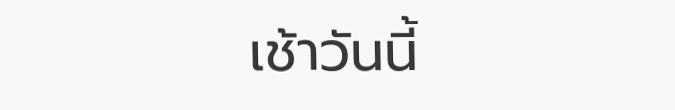เช้าวันนี้